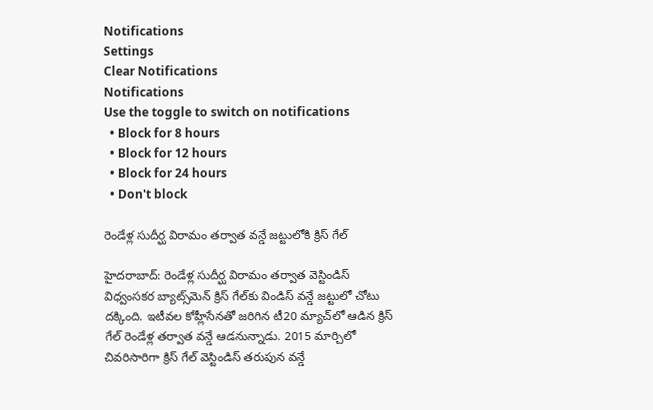Notifications
Settings
Clear Notifications
Notifications
Use the toggle to switch on notifications
  • Block for 8 hours
  • Block for 12 hours
  • Block for 24 hours
  • Don't block

రెండేళ్ల సుదీర్ఘ విరామం తర్వాత వన్డే జట్టులోకి క్రిస్ గేల్

హైదరాబాద్: రెండేళ్ల సుదీర్ఘ విరామం తర్వాత వెస్టిండిస్ విధ్వంసకర బ్యాట్స్‌మెన్ క్రిస్ గేల్‌కు విండిస్ వన్డే జట్టులో చోటు దక్కింది. ఇటీవల కోహ్లీసేనతో జరిగిన టీ20 మ్యాచ్‌లో ఆడిన క్రిస్ గేల్ రెండేళ్ల తర్వాత వన్డే ఆడనున్నాడు. 2015 మార్చిలో చివరిసారిగా క్రిస్ గేల్ వెస్టిండిస్ తరుపున వన్డే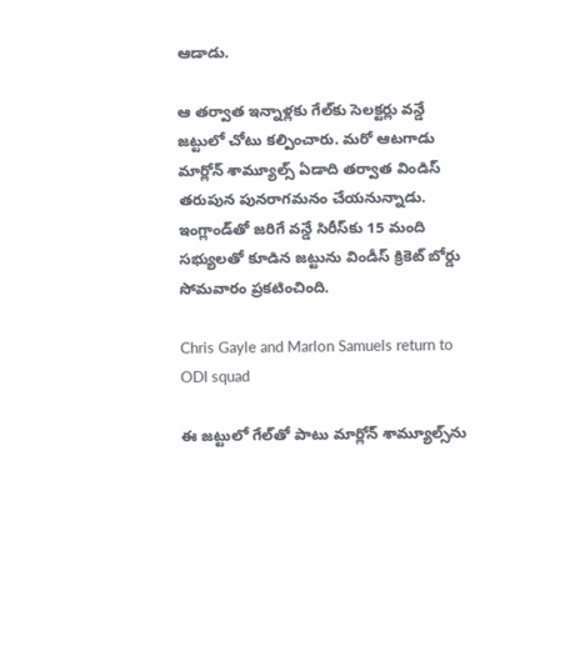ఆడాడు.

ఆ తర్వాత ఇన్నాళ్లకు గేల్‌కు సెలక్టర్లు వన్డే జట్టులో చోటు కల్పించారు. మరో ఆటగాడు మార్లోన్‌ శామ్యూల్స్‌ ఏడాది తర్వాత విండిస్ తరుపున పునరాగమనం చేయనున్నాడు. ఇంగ్లాండ్‌తో జరిగే వన్డే సిరీస్‌కు 15 మంది సభ్యులతో కూడిన జట్టును విండీస్ క్రికెట్ బోర్డు సోమవారం ప్రకటించింది.

Chris Gayle and Marlon Samuels return to ODI squad

ఈ జట్టులో గేల్‌తో పాటు మార్లోన్ శామ్యూల్స్‌ను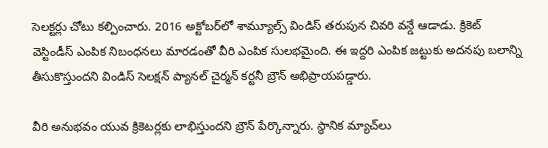సెలక్టర్లు చోటు కల్పించారు. 2016 అక్టోబర్‌లో శామ్యూల్స్ విండిస్ తరుపున చివరి వన్డే ఆడాడు. క్రికెట్‌ వెస్టిండీస్‌ ఎంపిక నిబంధనలు మారడంతో వీరి ఎంపిక సులభమైంది. ఈ ఇద్దరి ఎంపిక జట్టుకు అదనపు బలాన్ని తీసుకొస్తుందని విండిస్ సెలక్షన్ ప్యానల్ చైర్మన్ కర్టనీ బ్రౌన్ అభిప్రాయపడ్డారు.

వీరి అనుభవం యువ క్రికెటర్లకు లాభిస్తుందని బ్రౌన్ పేర్కొన్నారు. స్థానిక మ్యాచ్‌లు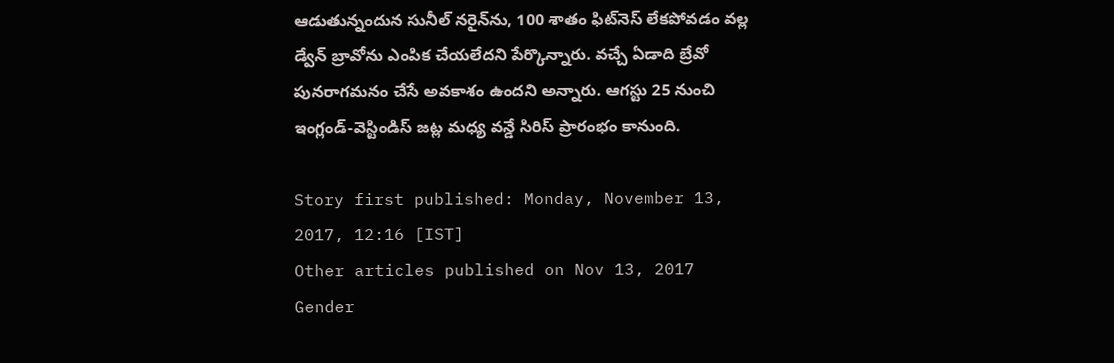ఆడుతున్నందున సునీల్‌ నరైన్‌ను, 100 శాతం ఫిట్‌నెస్‌ లేకపోవడం వల్ల డ్వేన్‌ బ్రావోను ఎంపిక చేయలేదని పేర్కొన్నారు. వచ్చే ఏడాది బ్రేవో పునరాగమనం చేసే అవకాశం ఉందని అన్నారు. ఆగస్టు 25 నుంచి ఇంగ్లండ్-వెస్టిండిస్ జట్ల మధ్య వన్డే సిరిస్ ప్రారంభం కానుంది.

Story first published: Monday, November 13, 2017, 12:16 [IST]
Other articles published on Nov 13, 2017
Gender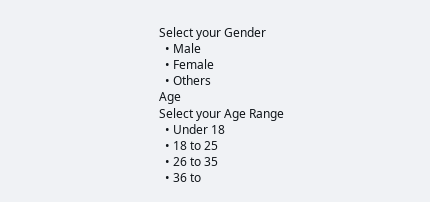Select your Gender
  • Male
  • Female
  • Others
Age
Select your Age Range
  • Under 18
  • 18 to 25
  • 26 to 35
  • 36 to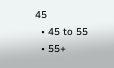45
  • 45 to 55
  • 55+